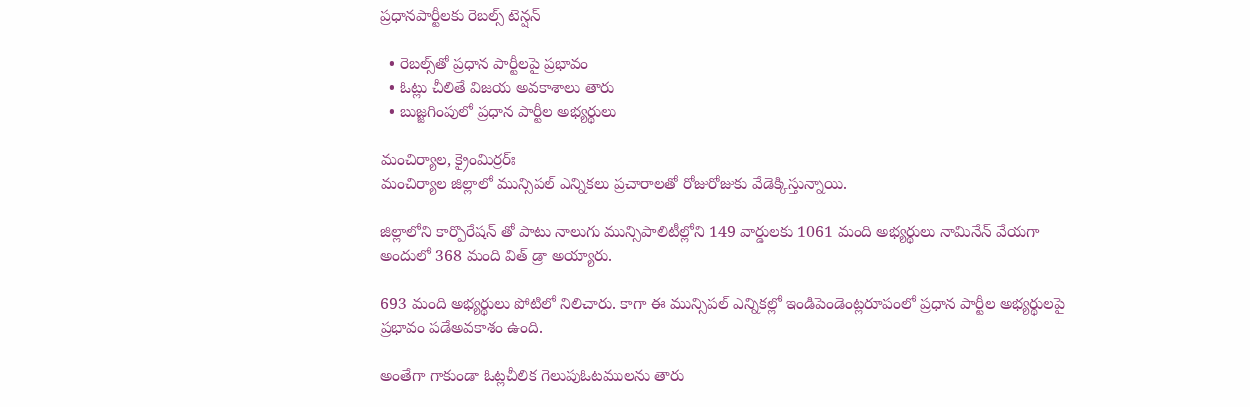ప్రధానపార్టీలకు రెబల్స్ టెన్షన్

  • రెబ‌ల్స్‌తో ప్ర‌ధాన పార్టీల‌పై ప్ర‌భావం
  • ఓట్లు చీలితే విజ‌య అవ‌కాశాలు తారు
  • బుజ్జగింపులో ప్ర‌ధాన పార్టీల అభ్య‌ర్థులు

మంచిర్యాల‌, క్రైంమిర్రర్ః
మంచిర్యాల జిల్లాలో మున్సిపల్ ఎన్నికలు ప్ర‌చారాల‌తో రోజురోజుకు వేడెక్కిస్తున్నాయి.

జిల్లాలోని కార్పొరేషన్ తో పాటు నాలుగు మున్సిపాలిటీల్లోని 149 వార్డులకు 1061 మంది అభ్యర్థులు నామినేన్ వేయ‌గా అందులో 368 మంది విత్ డ్రా అయ్యారు.

693 మంది అభ్య‌ర్థులు పోటిలో నిలిచారు. కాగా ఈ మున్సిప‌ల్ ఎన్నిక‌ల్లో ఇండిపెండెంట్ల‌రూపంలో ప్ర‌ధాన పార్టీల అభ్య‌ర్థుల‌పై ప్ర‌భావం ప‌డేఅవ‌కాశం ఉంది.

అంతేగా గాకుండా ఓట్ల‌చీలిక గెలుపుఓట‌ముల‌ను తారు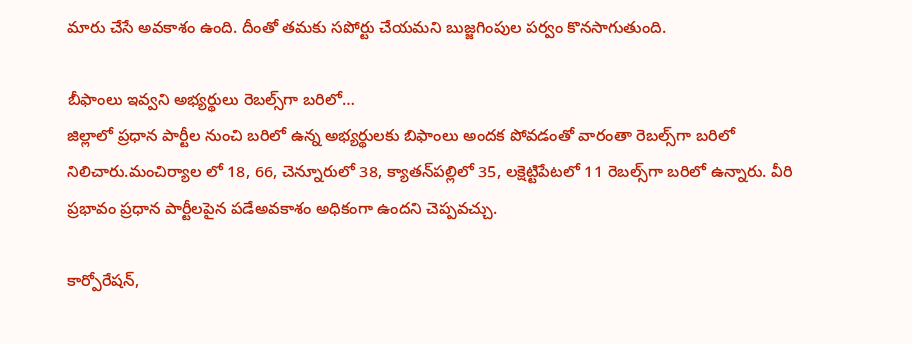మారు చేసే అవ‌కాశం ఉంది. దీంతో త‌మ‌కు స‌పోర్టు చేయ‌మ‌ని బుజ్జ‌గింపుల ప‌ర్వం కొన‌సాగుతుంది.

బీఫాంలు ఇవ్వ‌ని అభ్య‌ర్థులు రెబ‌ల్స్‌గా బ‌రిలో…
జిల్లాలో ప్ర‌ధాన పార్టీల నుంచి బ‌రిలో ఉన్న అభ్య‌ర్థుల‌కు బిఫాంలు అంద‌క పోవ‌డంతో వారంతా రెబ‌ల్స్‌గా బ‌రిలో నిలిచారు.మంచిర్యాల లో 18, 66, చెన్నూరులో 38, క్యాత‌న్‌ప‌ల్లిలో 35, ల‌క్షెట్టిపేట‌లో 11 రెబల్స్‌గా బ‌రిలో ఉన్నారు. వీరి ప్ర‌భావం ప్ర‌ధాన పార్టీల‌పైన ప‌డేఅవ‌కాశం అధికంగా ఉంద‌ని చెప్ప‌వ‌చ్చు.

కార్పోరేషన్,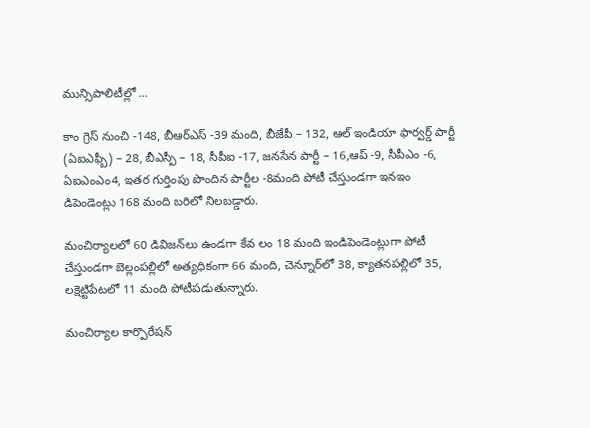మున్సిపాలిటీల్లో …

కాం గ్రెస్ నుంచి -148, బీఆర్‌ఎస్ -39 మంది, బీజేపీ – 132, ఆల్ ఇండియా ఫార్వర్డ్ పార్టీ (ఏఐఎఫ్బీ) – 28, బీఎస్పీ – 18, సీపీఐ -17, జనసేన పార్టీ – 16,ఆప్ -9, సీపీఎం -6, ఏఐఎంఎం4, ఇతర గుర్తింపు పొందిన పార్టీల -8మంది పోటీ చేస్తుండగా ఇన‌ఇం డిపెండెంట్లు 168 మంది బరిలో నిలబడ్డారు.

మంచిర్యాలలో 60 డివిజన్‌లు ఉండగా కేవ లం 18 మంది ఇండిపెండెంట్లుగా పోటీ చేస్తుండగా బెల్లంపల్లిలో అత్యధికంగా 66 మంది, చెన్నూర్‌లో 38, క్యాతనపల్లిలో 35, లక్షెట్టిపేటలో 11 మంది పోటీపడుతున్నారు.

మంచిర్యాల కార్పొరేషన్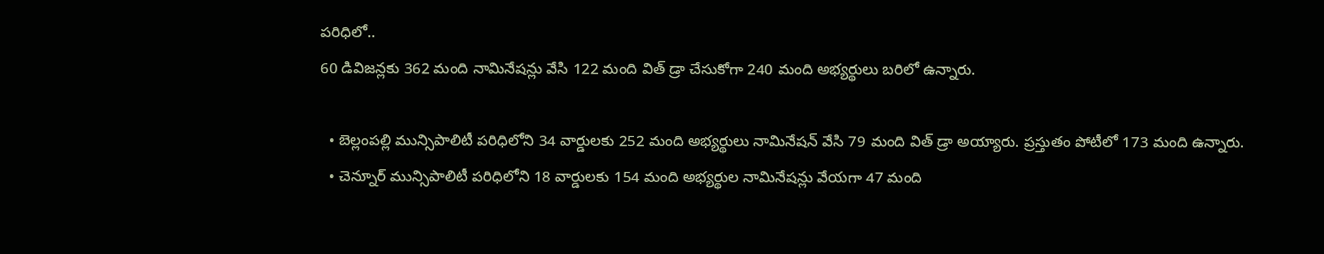పరిధిలో..
60 డివిజన్లకు 362 మంది నామినేషన్లు వేసి 122 మంది విత్ డ్రా చేసుకోగా 240 మంది అభ్యర్థులు బరిలో ఉన్నారు.

  • బెల్లంపల్లి మున్సిపాలిటీ పరిధిలోని 34 వార్డులకు 252 మంది అభ్యర్థులు నామినేషన్ వేసి 79 మంది విత్ డ్రా అయ్యారు. ప్రస్తుతం పోటీలో 173 మంది ఉన్నారు.
  • చెన్నూర్ మున్సిపాలిటీ పరిధిలోని 18 వార్డులకు 154 మంది అభ్యర్థుల నామినేషన్లు వేయగా 47 మంది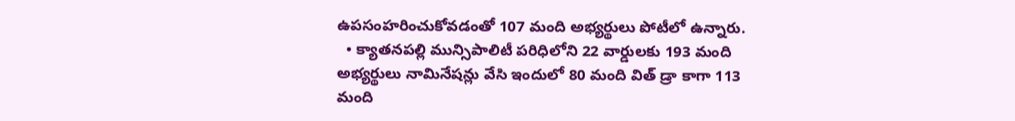ఉపసంహరించుకోవడంతో 107 మంది అభ్యర్థులు పోటీలో ఉన్నారు.
  • క్యాతనపల్లి మున్సిపాలిటీ పరిధిలోని 22 వార్డులకు 193 మంది అభ్యర్థులు నామినేషన్లు వేసి ఇందులో 80 మంది విత్ డ్రా కాగా 113 మంది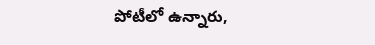పోటీలో ఉన్నారు,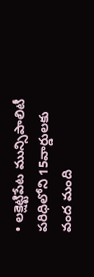• లక్షెట్టిపేట మున్సిపాలిటీ పరిధిలోని 15వార్డులకు వంద మంది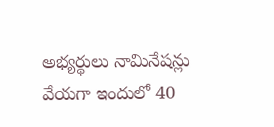అభ్యర్థులు నామినేషన్లు వేయగా ఇందులో 40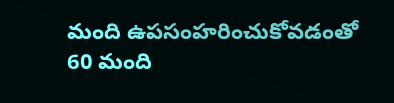మంది ఉపసంహరించుకోవడంతో 60 మంది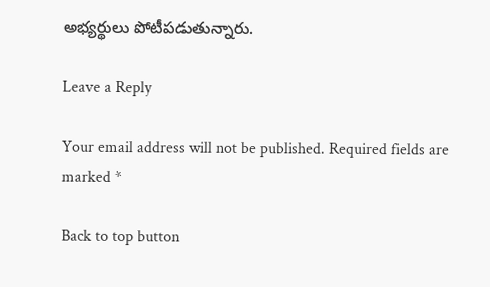అభ్యర్థులు పోటీపడుతున్నారు.

Leave a Reply

Your email address will not be published. Required fields are marked *

Back to top button